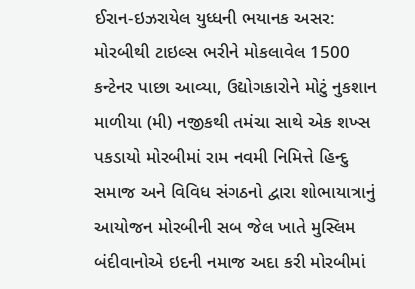ઈરાન-ઇઝરાયેલ યુધ્ધની ભયાનક અસર: મોરબીથી ટાઇલ્સ ભરીને મોકલાવેલ 1500 કન્ટેનર પાછા આવ્યા, ઉદ્યોગકારોને મોટું નુકશાન માળીયા (મી) નજીકથી તમંચા સાથે એક શખ્સ પકડાયો મોરબીમાં રામ નવમી નિમિત્તે હિન્દુ સમાજ અને વિવિધ સંગઠનો દ્વારા શોભાયાત્રાનું આયોજન મોરબીની સબ જેલ ખાતે મુસ્લિમ બંદીવાનોએ ઇદની નમાજ અદા કરી મોરબીમાં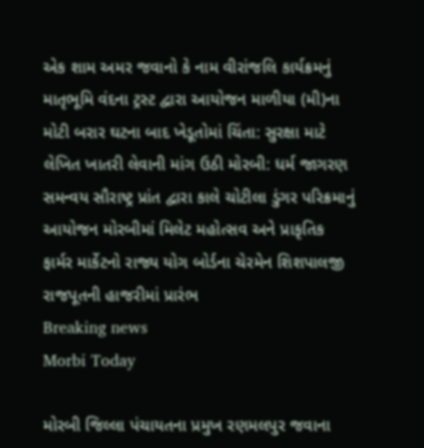એક શામ અમર જવાનો કે નામ વીરાંજલિ કાર્યક્રમનું માતૃભૂમિ વંદના ટ્રસ્ટ દ્વારા આયોજન માળીયા (મી)ના મોટી બરાર ઘટના બાદ ખેડૂતોમાં ચિંતા: સુરક્ષા માટે લેખિત ખાતરી લેવાની માંગ ઉઠી મોરબી: ધર્મ જાગરણ સમન્વય સૌરાષ્ટ્ર પ્રાંત દ્વારા કાલે ચોટીલા ડુંગર પરિક્રમાનું આયોજન મોરબીમાં મિલેટ મહોત્સવ અને પ્રાકૃતિક ફાર્મર માર્કેટનો રાજ્ય યોગ બોર્ડના ચેરમેન શિશપાલજી રાજપૂતની હાજરીમાં પ્રારંભ
Breaking news
Morbi Today

મોરબી જિલ્લા પંચાયતના પ્રમુખ રણમલપુર જવાના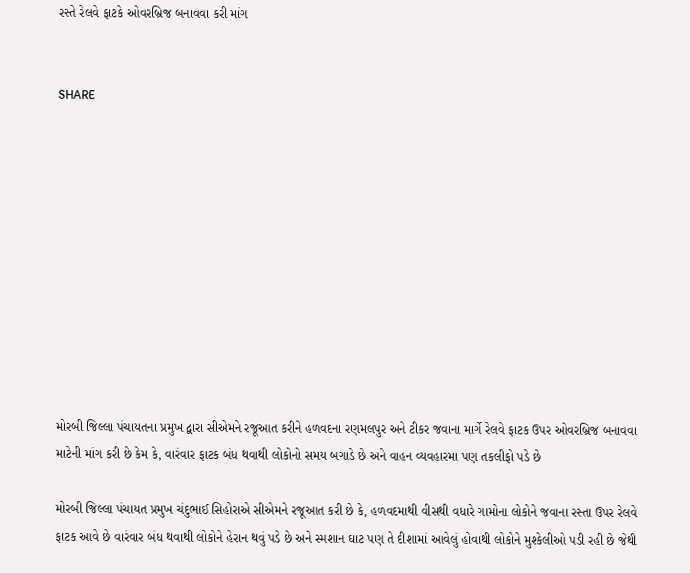રસ્તે રેલવે ફાટકે ઓવરબ્રિજ બનાવવા કરી માંગ


SHARE











મોરબી જિલ્લા પંચાયતના પ્રમુખ દ્વારા સીએમને રજૂઆત કરીને હળવદના રણમલપુર અને ટીકર જવાના માર્ગે રેલવે ફાટક ઉપર ઓવરબ્રિજ બનાવવા માટેની માંગ કરી છે કેમ કે, વારંવાર ફાટક બંધ થવાથી લોકોનો સમય બગાડે છે અને વાહન વ્યવહારમા પણ તકલીફો પડે છે

મોરબી જિલ્લા પંચાયત પ્રમુખ ચંદુભાઈ સિહોરાએ સીએમને રજૂઆત કરી છે કે, હળવદમાથી વીસથી વધારે ગામોના લોકોને જવાના રસ્તા ઉપર રેલવે ફાટક આવે છે વારંવાર બંધ થવાથી લોકોને હેરાન થવું પડે છે અને સ્મશાન ઘાટ પણ તે દીશામાં આવેલું હોવાથી લોકોને મુશ્કેલીઓ પડી રહી છે જેથી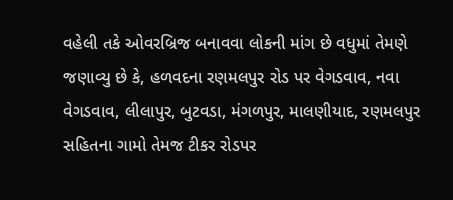વહેલી તકે ઓવરબ્રિજ બનાવવા લોકની માંગ છે વધુમાં તેમણે જણાવ્યુ છે કે, હળવદના રણમલપુર રોડ પર વેગડવાવ, નવા વેગડવાવ, લીલાપુર, બુટવડા, મંગળપુર, માલણીયાદ, રણમલપુર સહિતના ગામો તેમજ ટીકર રોડપર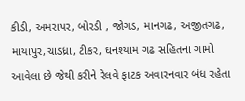કીડી, અમરાપર, બોરડી , જોગડ, માનગઢ, અજીતગઢ, માયાપુર,ચાડધ્રા, ટીકર, ઘનશ્યામ ગઢ સહિતના ગામો આવેલા છે જેથી કરીને રેલવે ફાટક અવારનવાર બંધ રહેતા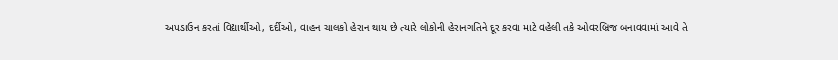અપડાઉન કરતાં વિદ્યાર્થીઓ, દર્દીઓ, વાહન ચાલકો હેરાન થાય છે ત્યારે લોકોની હેરાનગતિને દૂર કરવા માટે વહેલી તકે ઓવરબ્રિજ બનાવવામાં આવે તે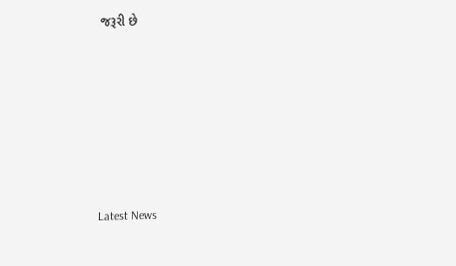જરૂરી છે






Latest News